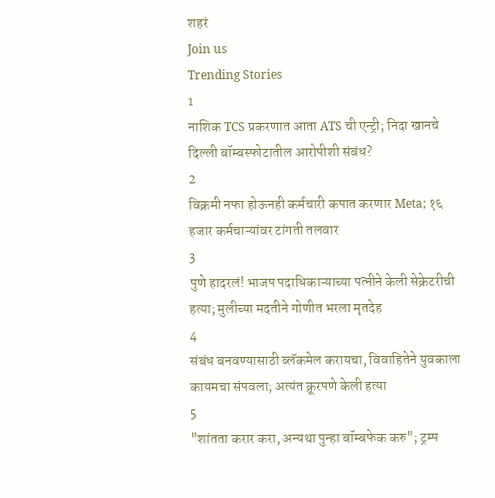शहरं
Join us
Trending Stories
1
नाशिक TCS प्रकरणात आता ATS ची एन्ट्री; निदा खानचे दिल्ली बॉम्बस्फोटातील आरोपीशी संबंध?
2
विक्रमी नफा होऊनही कर्मचारी कपात करणार Meta; १६ हजार कर्मचाऱ्यांवर टांगती तलवार
3
पुणे हादरलं! भाजप पदाधिकाऱ्याच्या पत्नीने केली सेक्रेटरीची हत्या; मुलीच्या मदतीने गोणीत भरला मृतदेह
4
संबंध बनवण्यासाठी ब्लॅकमेल करायचा, विवाहितेने युवकाला कायमचा संपवला; अत्यंत क्रूरपणे केली हत्या
5
"शांतता करार करा, अन्यथा पुन्हा बॉम्बफेक करु"; ट्रम्प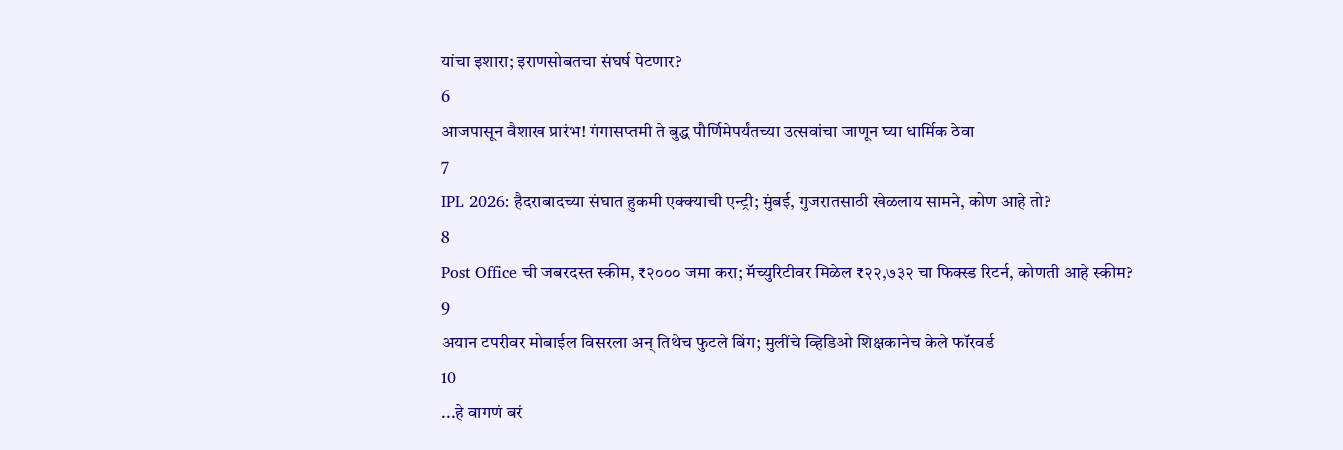यांचा इशारा; इराणसोबतचा संघर्ष पेटणार?
6
आजपासून वैशाख प्रारंभ! गंगासप्तमी ते बुद्ध पौर्णिमेपर्यंतच्या उत्सवांचा जाणून घ्या धार्मिक ठेवा
7
IPL 2026: हैदराबादच्या संघात हुकमी एक्क्याची एन्ट्री; मुंबई, गुजरातसाठी खेळलाय सामने, कोण आहे तो?
8
Post Office ची जबरदस्त स्कीम, ₹२००० जमा करा; मॅच्युरिटीवर मिळेल ₹२२,७३२ चा फिक्स्ड रिटर्न, कोणती आहे स्कीम?
9
अयान टपरीवर मोबाईल विसरला अन् तिथेच फुटले बिंग; मुलींचे व्हिडिओ शिक्षकानेच केले फॉरवर्ड
10
...हे वागणं बरं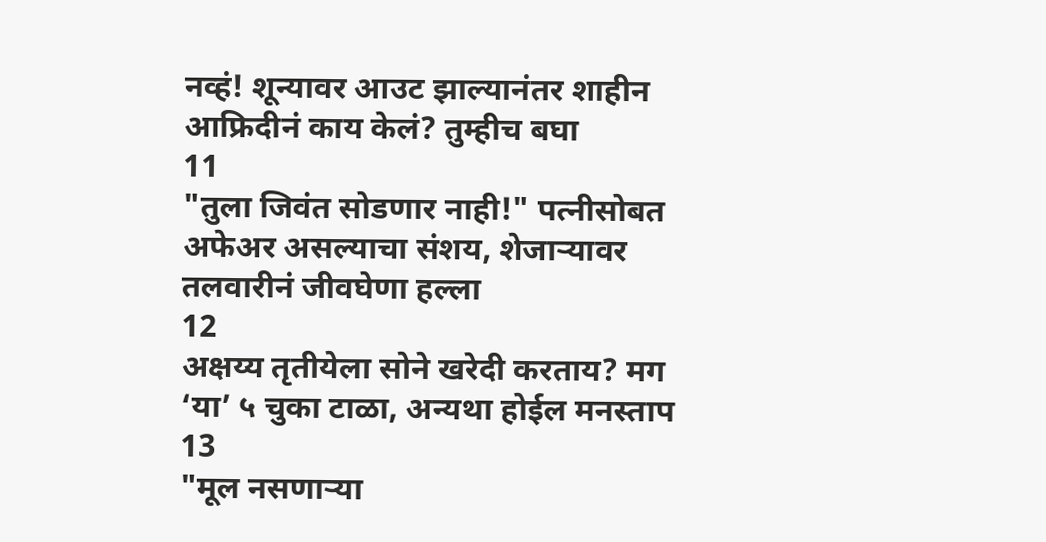नव्हं! शून्यावर आउट झाल्यानंतर शाहीन आफ्रिदीनं काय केलं? तुम्हीच बघा
11
"तुला जिवंत सोडणार नाही!" पत्नीसोबत अफेअर असल्याचा संशय, शेजाऱ्यावर तलवारीनं जीवघेणा हल्ला
12
अक्षय्य तृतीयेला सोने खरेदी करताय? मग ‘या’ ५ चुका टाळा, अन्यथा होईल मनस्ताप
13
"मूल नसणाऱ्या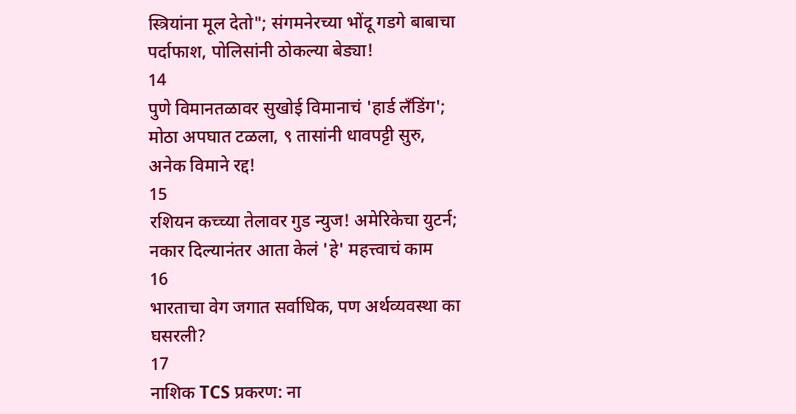स्त्रियांना मूल देतो"; संगमनेरच्या भोंदू गडगे बाबाचा पर्दाफाश, पोलिसांनी ठोकल्या बेड्या!
14
पुणे विमानतळावर सुखोई विमानाचं 'हार्ड लँडिंग'; मोठा अपघात टळला, ९ तासांनी धावपट्टी सुरु, अनेक विमाने रद्द!
15
रशियन कच्च्या तेलावर गुड न्युज! अमेरिकेचा युटर्न; नकार दिल्यानंतर आता केलं 'हे' महत्त्वाचं काम
16
भारताचा वेग जगात सर्वाधिक, पण अर्थव्यवस्था का घसरली?
17
नाशिक TCS प्रकरण: ना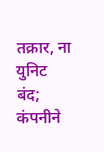तक्रार, ना युनिट बंद; कंपनीने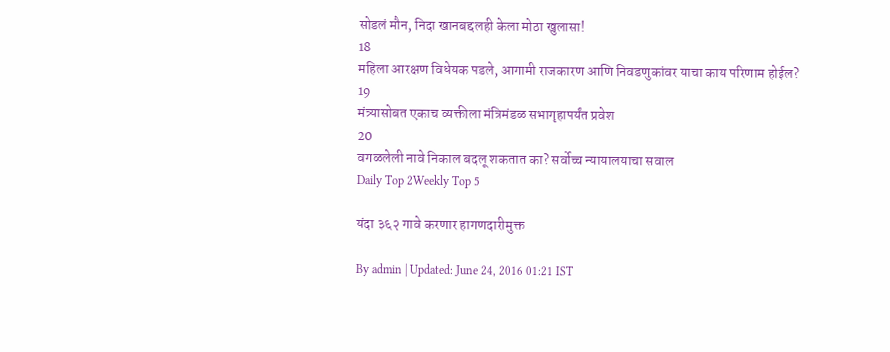सोडलं मौन, निदा खानबद्दलही केला मोठा खुलासा!
18
महिला आरक्षण विधेयक पडले, आगामी राजकारण आणि निवडणुकांवर याचा काय परिणाम होईल?
19
मंत्र्यासोबत एकाच व्यक्तीला मंत्रिमंडळ सभागृहापर्यंत प्रवेश
20
वगळलेली नावे निकाल बदलू शकतात का? सर्वोच्च न्यायालयाचा सवाल
Daily Top 2Weekly Top 5

यंदा ३६२ गावे करणार हागणदारीमुक्त

By admin | Updated: June 24, 2016 01:21 IST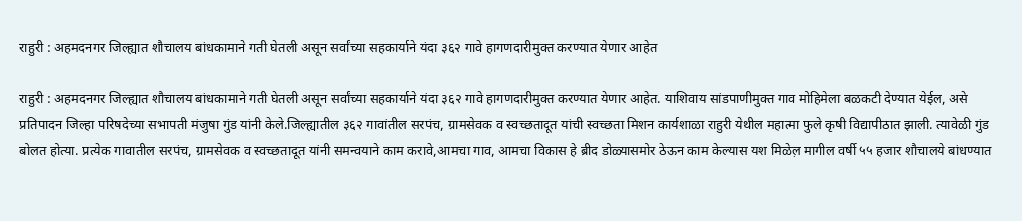राहुरी : अहमदनगर जिल्ह्यात शौचालय बांधकामाने गती घेतली असून सर्वांच्या सहकार्याने यंदा ३६२ गावे हागणदारीमुक्त करण्यात येणार आहेत

राहुरी : अहमदनगर जिल्ह्यात शौचालय बांधकामाने गती घेतली असून सर्वांच्या सहकार्याने यंदा ३६२ गावे हागणदारीमुक्त करण्यात येणार आहेत. याशिवाय सांडपाणीमुक्त गाव मोहिमेला बळकटी देण्यात येईल, असे प्रतिपादन जिल्हा परिषदेच्या सभापती मंजुषा गुंड यांनी केले.जिल्ह्यातील ३६२ गावांतील सरपंच, ग्रामसेवक व स्वच्छतादूत यांची स्वच्छता मिशन कार्यशाळा राहुरी येथील महात्मा फुले कृषी विद्यापीठात झाली. त्यावेळी गुंड बोलत होत्या. प्रत्येक गावातील सरपंच, ग्रामसेवक व स्वच्छतादूत यांनी समन्वयाने काम करावे,आमचा गाव, आमचा विकास हे ब्रीद डोळ्यासमोर ठेऊन काम केल्यास यश मिळेल़ मागील वर्षी ५५ हजार शौचालये बांधण्यात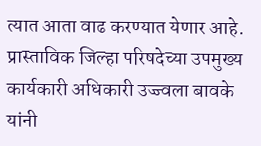त्यात आता वाढ करण्यात येणार आहे. प्रास्ताविक जिल्हा परिषदेच्या उपमुख्य कार्यकारी अधिकारी उज्ज्वला बावके यांनी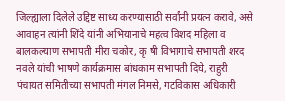जिल्ह्याला दिलेले उद्दिष्ट साध्य करण्यासाठी सर्वांनी प्रयत्न करावे, असे आवाहन त्यांनी शिंदे यांनी अभियानाचे महत्व विशद महिला व बालकल्याण सभापती मीरा चकोर, कृ षी विभागाचे सभापती शरद नवले यांची भाषणे कार्यक्रमास बांधकाम सभापती दिघे, राहुरी पंचायत समितीच्या सभापती मंगल निमसे, गटविकास अधिकारी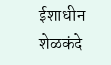ईशाधीन शेळकंदे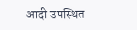आदी उपस्थित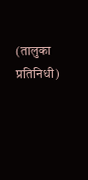(तालुका प्रतिनिधी)